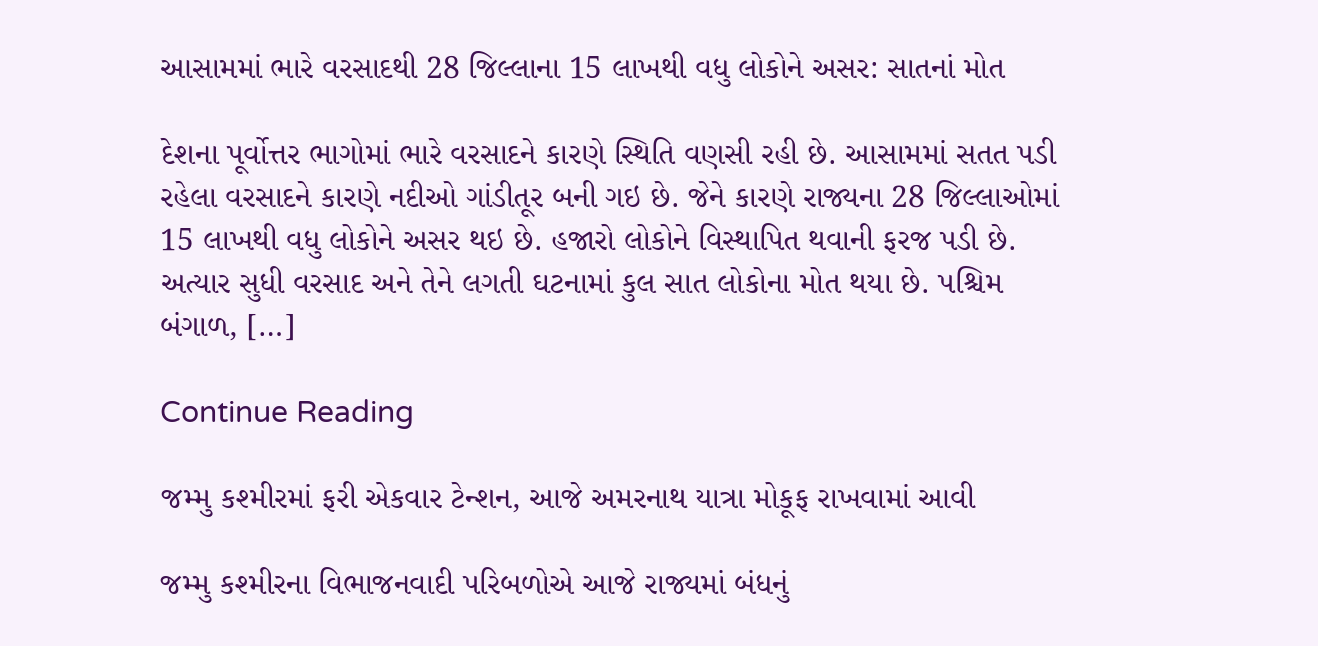આસામમાં ભારે વરસાદથી 28 જિલ્લાના 15 લાખથી વધુ લોકોને અસર: સાતનાં મોત

દેશના પૂર્વોત્તર ભાગોમાં ભારે વરસાદને કારણે સ્થિતિ વણસી રહી છે. આસામમાં સતત પડી રહેલા વરસાદને કારણે નદીઓ ગાંડીતૂર બની ગઇ છે. જેને કારણે રાજ્યના 28 જિલ્લાઓમાં 15 લાખથી વધુ લોકોને અસર થઇ છે. હજારો લોકોને વિસ્થાપિત થવાની ફરજ પડી છે. અત્યાર સુધી વરસાદ અને તેને લગતી ઘટનામાં કુલ સાત લોકોના મોત થયા છે. પશ્ચિમ બંગાળ, […]

Continue Reading

જમ્મુ કશ્મીરમાં ફરી એકવાર ટેન્શન, આજે અમરનાથ યાત્રા મોકૂફ રાખવામાં આવી

જમ્મુ કશ્મીરના વિભાજનવાદી પરિબળોએ આજે રાજ્યમાં બંધનું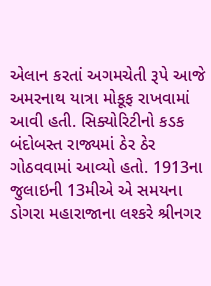એલાન કરતાં અગમચેતી રૂપે આજે અમરનાથ યાત્રા મોકૂફ રાખવામાં આવી હતી. સિક્યોરિટીનો કડક બંદોબસ્ત રાજ્યમાં ઠેર ઠેર ગોઠવવામાં આવ્યો હતો. 1913ના જુલાઇની 13મીએ એ સમયના ડોગરા મહારાજાના લશ્કરે શ્રીનગર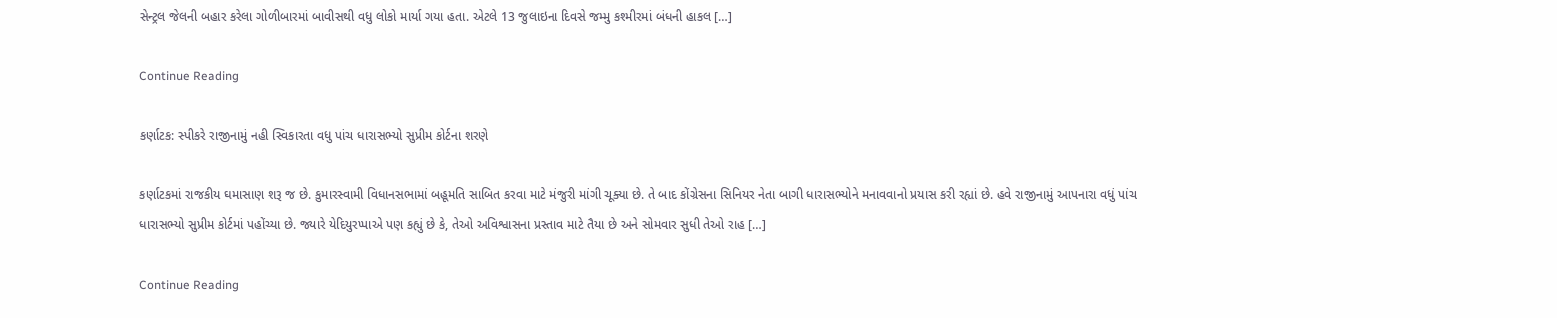સેન્ટ્રલ જેલની બહાર કરેલા ગોળીબારમાં બાવીસથી વધુ લોકો માર્યા ગયા હતા. એટલે 13 જુલાઇના દિવસે જમ્મુ કશ્મીરમાં બંધની હાકલ […]

Continue Reading

કર્ણાટક: સ્પીકરે રાજીનામું નહી સ્વિકારતા વધુ પાંચ ધારાસભ્યો સુપ્રીમ કોર્ટના શરણે

કર્ણાટકમાં રાજકીય ઘમાસાણ શરૂ જ છે. કુમારસ્વામી વિધાનસભામાં બહૂમતિ સાબિત કરવા માટે મંજુરી માંગી ચૂક્યા છે. તે બાદ કોંગ્રેસના સિનિયર નેતા બાગી ધારાસભ્યોને મનાવવાનો પ્રયાસ કરી રહ્યાં છે. હવે રાજીનામું આપનારા વધું પાંચ ધારાસભ્યો સુપ્રીમ કોર્ટમાં પહોંચ્યા છે. જ્યારે યેદિયુરપ્પાએ પણ કહ્યું છે કે, તેઓ અવિશ્વાસના પ્રસ્તાવ માટે તૈયા છે અને સોમવાર સુધી તેઓ રાહ […]

Continue Reading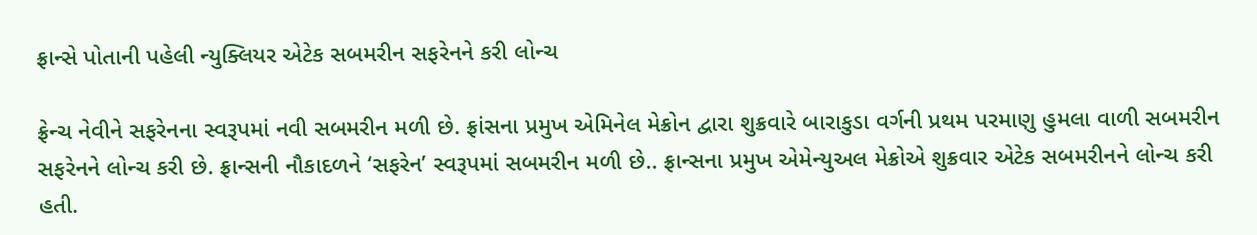ફ્રાન્સે પોતાની પહેલી ન્યુક્લિયર એટેક સબમરીન સફરેનને કરી લોન્ચ

ફ્રેન્ચ નેવીને સફરેનના સ્વરૂપમાં નવી સબમરીન મળી છે. ફ્રાંસના પ્રમુખ એમિનેલ મેક્રોન દ્વારા શુક્રવારે બારાકુડા વર્ગની પ્રથમ પરમાણુ હુમલા વાળી સબમરીન સફરેનને લોન્ચ કરી છે. ફ્રાન્સની નૌકાદળને ‘સફરેન’ સ્વરૂપમાં સબમરીન મળી છે.. ફ્રાન્સના પ્રમુખ એમેન્યુઅલ મેક્રોએ શુક્રવાર એટેક સબમરીનને લોન્ચ કરી હતી.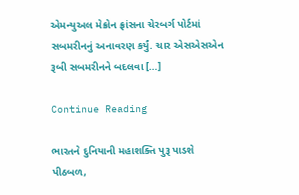એમન્યુઅલ મેક્રોન ફ્રાંસના ચેરબર્ગ પોર્ટમાં સબમરીનનું અનાવરણ કર્યું. ચાર એસએસએન રૂબી સબમરીનને બદલવા […]

Continue Reading

ભારતને દુનિયાની મહાશક્તિ પુરૂ પાડશે પીઠબળ,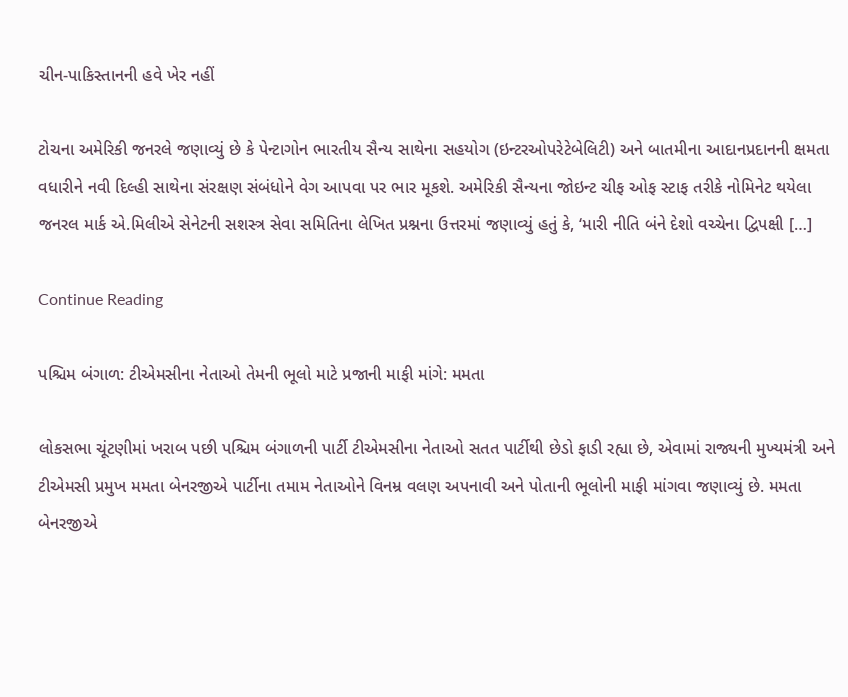ચીન-પાકિસ્તાનની હવે ખેર નહીં

ટોચના અમેરિકી જનરલે જણાવ્યું છે કે પેન્ટાગોન ભારતીય સૈન્ય સાથેના સહયોગ (ઇન્ટરઓપરેટેબેલિટી) અને બાતમીના આદાનપ્રદાનની ક્ષમતા વધારીને નવી દિલ્હી સાથેના સંરક્ષણ સંબંધોને વેગ આપવા પર ભાર મૂકશે. અમેરિકી સૈન્યના જોઇન્ટ ચીફ ઓફ સ્ટાફ તરીકે નોમિનેટ થયેલા જનરલ માર્ક એ.મિલીએ સેનેટની સશસ્ત્ર સેવા સમિતિના લેખિત પ્રશ્નના ઉત્તરમાં જણાવ્યું હતું કે, ‘મારી નીતિ બંને દેશો વચ્ચેના દ્વિપક્ષી […]

Continue Reading

પશ્ચિમ બંગાળ: ટીએમસીના નેતાઓ તેમની ભૂલો માટે પ્રજાની માફી માંગે: મમતા

લોકસભા ચૂંટણીમાં ખરાબ પછી પશ્ચિમ બંગાળની પાર્ટી ટીએમસીના નેતાઓ સતત પાર્ટીથી છેડો ફાડી રહ્યા છે, એવામાં રાજ્યની મુખ્યમંત્રી અને ટીએમસી પ્રમુખ મમતા બેનરજીએ પાર્ટીના તમામ નેતાઓને વિનમ્ર વલણ અપનાવી અને પોતાની ભૂલોની માફી માંગવા જણાવ્યું છે. મમતા બેનરજીએ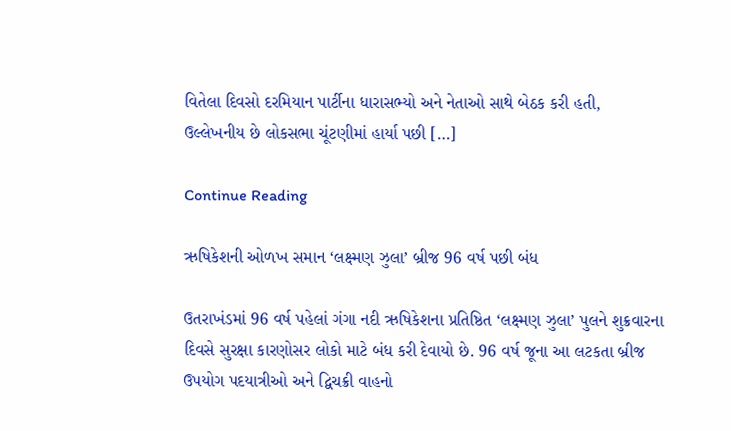વિતેલા દિવસો દરમિયાન પાર્ટીના ધારાસભ્યો અને નેતાઓ સાથે બેઠક કરી હતી, ઉલ્લેખનીય છે લોકસભા ચૂંટણીમાં હાર્યા પછી […]

Continue Reading

ઋષિકેશની ઓળખ સમાન ‘લક્ષ્મણ ઝુલા’ બ્રીજ 96 વર્ષ પછી બંધ

ઉતરાખંડમાં 96 વર્ષ પહેલાં ગંગા નદી ઋષિકેશના પ્રતિષ્ઠિત ‘લક્ષ્મણ ઝુલા’ પુલને શુક્રવારના દિવસે સુરક્ષા કારણોસર લોકો માટે બંધ કરી દેવાયો છે. 96 વર્ષ જૂના આ લટકતા બ્રીજ ઉપયોગ પદયાત્રીઓ અને દ્વિચક્રી વાહનો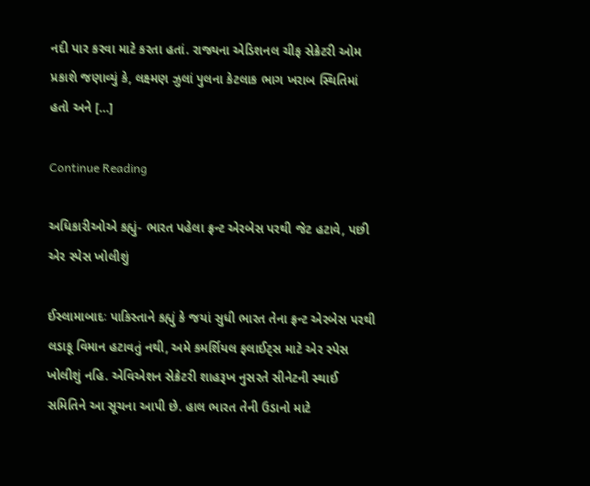નદી પાર કરવા માટે કરતા હતાં. રાજ્યના એડિશનલ ચીફ સેક્રેટરી ઓમ પ્રકાશે જણાવ્યું કે, લક્ષ્મણ ઝુલાં પુલના કેટલાક ભાગ ખરાબ સ્થિતિમાં હતો અને […]

Continue Reading

અધિકારીઓએ કહ્યું- ભારત પહેલા ફ્રન્ટ એરબેસ પરથી જેટ હટાવે, પછી એર સ્પેસ ખોલીશું

ઈસ્લામાબાદઃ પાકિસ્તાને કહ્યું કે જયાં સુધી ભારત તેના ફ્રન્ટ એરબેસ પરથી લડાકૂ વિમાન હટાવતું નથી, અમે કમર્શિયલ ફલાઈટ્સ માટે એર સ્પેસ ખોલીશું નહિ. એવિએશન સેક્રેટરી શાહરૂખ નુસરતે સીનેટની સ્થાઈ સમિતિને આ સૂચના આપી છે. હાલ ભારત તેની ઉડાનો માટે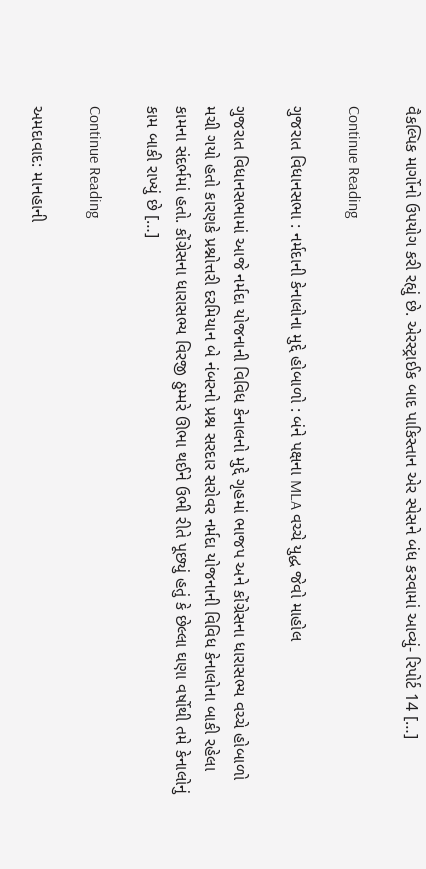વૈકલ્પિક માર્ગોનો ઉપયોગ કરી રહ્યું છે. એરસ્ટ્રાઈક બાદ પાકિસ્તાન એર સ્પેસને બંધ કરવામાં આવ્યું- રિપોર્ટ 14 […]

Continue Reading

ગુજરાત વિધાનસભા : નર્મદાની કેનાલોના મુદ્દે હોબાળો : બંને પક્ષના MLA વચ્ચે યુદ્ધ જેવો માહોલ

ગુજરાત વિધાનસભામાં આજે નર્મદા યોજનાની વિવિધ કેનાલનો મુદ્દે ગૃહમાં ભાજપ અને કોંગ્રેસના ધારાસભ્ય વચ્ચે હોબાળો મચી ગયો હતો કારણકે પ્રશ્નોત્તરી દરમિયાન બે નંબરનો પ્રશ્ન સરદાર સરોવર નર્મદા યોજનાની વિવિધ કેનાલોના બાકી રહેલા કામના સંદર્ભમાં હતો. કોંગ્રેસના ધારાસભ્ય વિરજી ઠુમ્મરે ઊભા થઈને ઉભી રીતે પૂછ્યું હતું કે છેલ્લા ઘણા વર્ષોથી તમે કેનાલોનું કામ બાકી રાખ્યું છે […]

Continue Reading

અમદાવાદ: માનહાની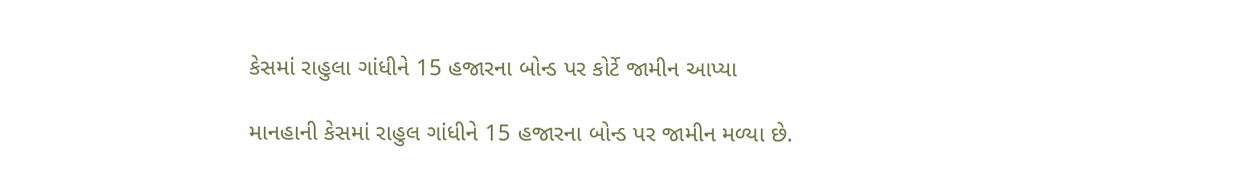કેસમાં રાહુલા ગાંધીને 15 હજારના બોન્ડ પર કોર્ટે જામીન આપ્યા

માનહાની કેસમાં રાહુલ ગાંધીને 15 હજારના બોન્ડ પર જામીન મળ્યા છે.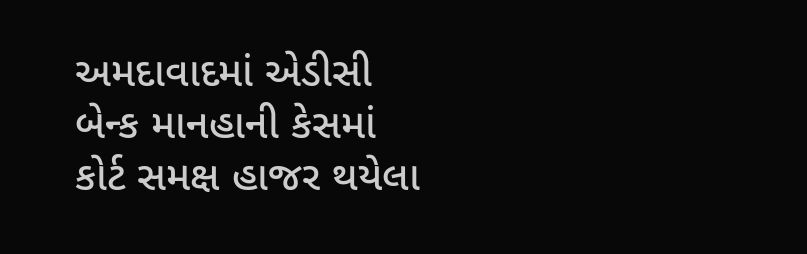અમદાવાદમાં એડીસી બેન્ક માનહાની કેસમાં કોર્ટ સમક્ષ હાજર થયેલા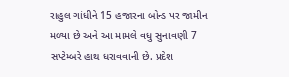રાહુલ ગાંધીને 15 હજારના બોન્ડ પર જામીન મળ્યા છે અને આ મામલે વધુ સુનાવણી 7 સપ્ટેમ્બરે હાથ ધરાવવાની છે. પ્રદેશ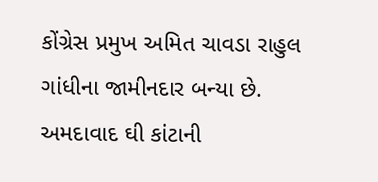કોંગ્રેસ પ્રમુખ અમિત ચાવડા રાહુલ ગાંધીના જામીનદાર બન્યા છે. અમદાવાદ ઘી કાંટાની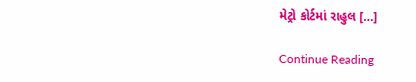મેટ્રો કોર્ટમાં રાહુલ […]

Continue Reading